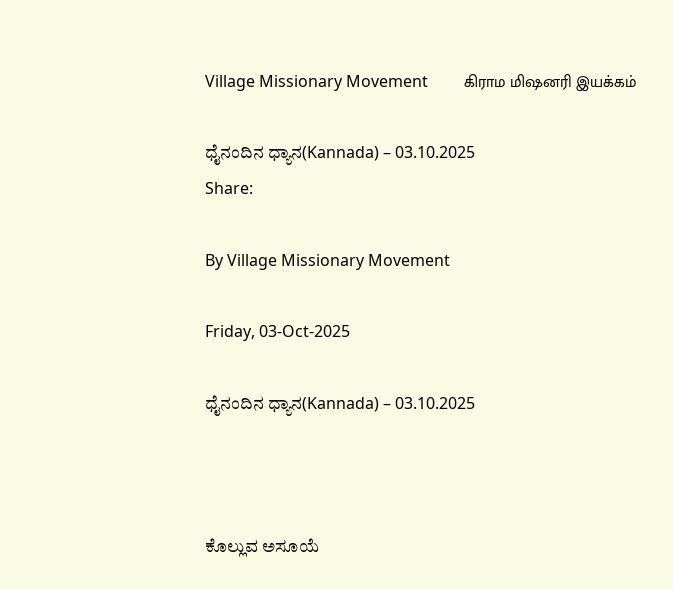Village Missionary Movement         கிராம மிஷனரி இயக்கம்

ಧೈನಂದಿನ ಧ್ಯಾನ(Kannada) – 03.10.2025
Share:

By Village Missionary Movement

Friday, 03-Oct-2025

ಧೈನಂದಿನ ಧ್ಯಾನ(Kannada) – 03.10.2025



ಕೊಲ್ಲುವ ಅಸೂಯೆ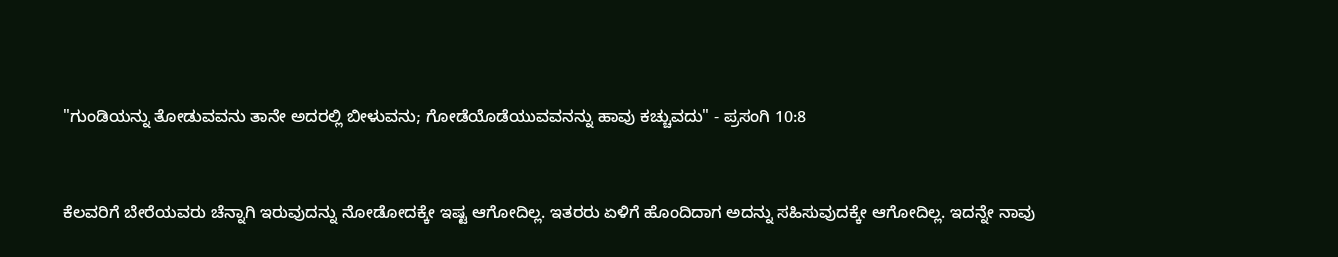"ಗುಂಡಿಯನ್ನು ತೋಡುವವನು ತಾನೇ ಅದರಲ್ಲಿ ಬೀಳುವನು; ಗೋಡೆಯೊಡೆಯುವವನನ್ನು ಹಾವು ಕಚ್ಚುವದು" - ಪ್ರಸಂಗಿ 10:8



ಕೆಲವರಿಗೆ ಬೇರೆಯವರು ಚೆನ್ನಾಗಿ ಇರುವುದನ್ನು ನೋಡೋದಕ್ಕೇ ಇಷ್ಟ ಆಗೋದಿಲ್ಲ. ಇತರರು ಏಳಿಗೆ ಹೊಂದಿದಾಗ ಅದನ್ನು ಸಹಿಸುವುದಕ್ಕೇ ಆಗೋದಿಲ್ಲ. ಇದನ್ನೇ ನಾವು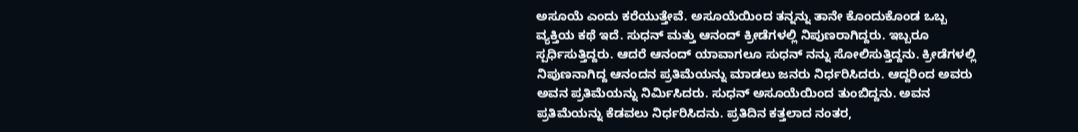ಅಸೂಯೆ ಎಂದು ಕರೆಯುತ್ತೇವೆ. ಅಸೂಯೆಯಿಂದ ತನ್ನನ್ನು ತಾನೇ ಕೊಂದುಕೊಂಡ ಒಬ್ಬ ವ್ಯಕ್ತಿಯ ಕಥೆ ಇದೆ. ಸುಧನ್ ಮತ್ತು ಆನಂದ್ ಕ್ರೀಡೆಗಳಲ್ಲಿ ನಿಪುಣರಾಗಿದ್ದರು. ಇಬ್ಬರೂ ಸ್ಪರ್ಧಿಸುತ್ತಿದ್ದರು. ಆದರೆ ಆನಂದ್ ಯಾವಾಗಲೂ ಸುಧನ್ ನನ್ನು ಸೋಲಿಸುತ್ತಿದ್ದನು. ಕ್ರೀಡೆಗಳಲ್ಲಿ ನಿಪುಣನಾಗಿದ್ದ ಆನಂದನ ಪ್ರತಿಮೆಯನ್ನು ಮಾಡಲು ಜನರು ನಿರ್ಧರಿಸಿದರು. ಆದ್ದರಿಂದ ಅವರು ಅವನ ಪ್ರತಿಮೆಯನ್ನು ನಿರ್ಮಿಸಿದರು. ಸುಧನ್ ಅಸೂಯೆಯಿಂದ ತುಂಬಿದ್ದನು. ಅವನ ಪ್ರತಿಮೆಯನ್ನು ಕೆಡವಲು ನಿರ್ಧರಿಸಿದನು. ಪ್ರತಿದಿನ ಕತ್ತಲಾದ ನಂತರ,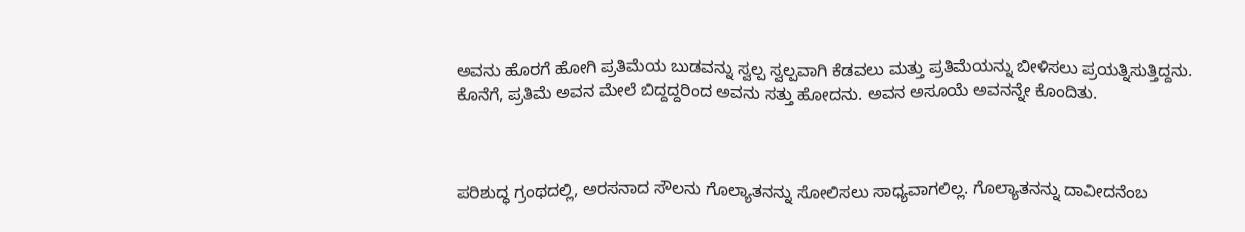ಅವನು ಹೊರಗೆ ಹೋಗಿ ಪ್ರತಿಮೆಯ ಬುಡವನ್ನು ಸ್ವಲ್ಪ ಸ್ವಲ್ಪವಾಗಿ ಕೆಡವಲು ಮತ್ತು ಪ್ರತಿಮೆಯನ್ನು ಬೀಳಿಸಲು ಪ್ರಯತ್ನಿಸುತ್ತಿದ್ದನು. ಕೊನೆಗೆ, ಪ್ರತಿಮೆ ಅವನ ಮೇಲೆ ಬಿದ್ದದ್ದರಿಂದ ಅವನು ಸತ್ತು ಹೋದನು. ಅವನ ಅಸೂಯೆ ಅವನನ್ನೇ ಕೊಂದಿತು.



ಪರಿಶುದ್ಧ ಗ್ರಂಥದಲ್ಲಿ, ಅರಸನಾದ ಸೌಲನು ಗೊಲ್ಯಾತನನ್ನು ಸೋಲಿಸಲು ಸಾಧ್ಯವಾಗಲಿಲ್ಲ. ಗೊಲ್ಯಾತನನ್ನು ದಾವೀದನೆಂಬ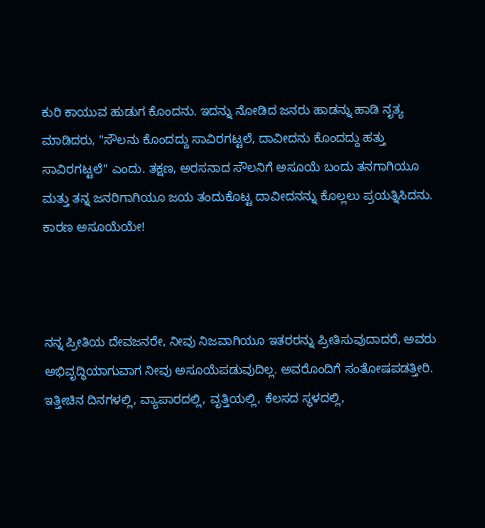ಕುರಿ ಕಾಯುವ ಹುಡುಗ ಕೊಂದನು. ಇದನ್ನು ನೋಡಿದ ಜನರು ಹಾಡನ್ನು ಹಾಡಿ ನೃತ್ಯ ಮಾಡಿದರು, "ಸೌಲನು ಕೊಂದದ್ದು ಸಾವಿರಗಟ್ಟಲೆ, ದಾವೀದನು ಕೊಂದದ್ದು ಹತ್ತು ಸಾವಿರಗಟ್ಟಲೆ" ಎಂದು. ತಕ್ಷಣ, ಅರಸನಾದ ಸೌಲನಿಗೆ ಅಸೂಯೆ ಬಂದು ತನಗಾಗಿಯೂ ಮತ್ತು ತನ್ನ ಜನರಿಗಾಗಿಯೂ ಜಯ ತಂದುಕೊಟ್ಟ ದಾವೀದನನ್ನು ಕೊಲ್ಲಲು ಪ್ರಯತ್ನಿಸಿದನು. ಕಾರಣ ಅಸೂಯೆಯೇ!



ನನ್ನ ಪ್ರೀತಿಯ ದೇವಜನರೇ, ನೀವು ನಿಜವಾಗಿಯೂ ಇತರರನ್ನು ಪ್ರೀತಿಸುವುದಾದರೆ, ಅವರು ಅಭಿವೃದ್ಧಿಯಾಗುವಾಗ ನೀವು ಅಸೂಯೆಪಡುವುದಿಲ್ಲ. ಅವರೊಂದಿಗೆ ಸಂತೋಷಪಡತ್ತೀರಿ. ಇತ್ತೀಚಿನ ದಿನಗಳಲ್ಲಿ, ವ್ಯಾಪಾರದಲ್ಲಿ, ವೃತ್ತಿಯಲ್ಲಿ, ಕೆಲಸದ ಸ್ಥಳದಲ್ಲಿ,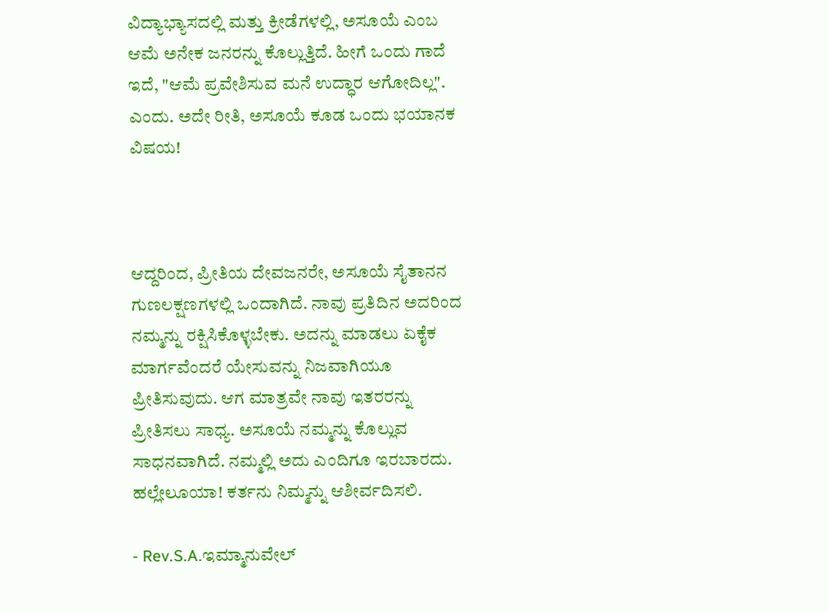ವಿದ್ಯಾಭ್ಯಾಸದಲ್ಲಿ ಮತ್ತು ಕ್ರೀಡೆಗಳಲ್ಲಿ, ಅಸೂಯೆ ಎಂಬ ಆಮೆ ಅನೇಕ ಜನರನ್ನು ಕೊಲ್ಲುತ್ತಿದೆ. ಹೀಗೆ ಒಂದು ಗಾದೆ ಇದೆ, "ಆಮೆ ಪ್ರವೇಶಿಸುವ ಮನೆ ಉದ್ಧಾರ ಆಗೋದಿಲ್ಲ". ಎಂದು. ಅದೇ ರೀತಿ, ಅಸೂಯೆ ಕೂಡ ಒಂದು ಭಯಾನಕ ವಿಷಯ!



ಆದ್ದರಿಂದ, ಪ್ರೀತಿಯ ದೇವಜನರೇ, ಅಸೂಯೆ ಸೈತಾನನ ಗುಣಲಕ್ಷಣಗಳಲ್ಲಿ ಒಂದಾಗಿದೆ. ನಾವು ಪ್ರತಿದಿನ ಅದರಿಂದ ನಮ್ಮನ್ನು ರಕ್ಷಿಸಿಕೊಳ್ಳಬೇಕು. ಅದನ್ನು ಮಾಡಲು ಏಕೈಕ ಮಾರ್ಗವೆಂದರೆ ಯೇಸುವನ್ನು ನಿಜವಾಗಿಯೂ ಪ್ರೀತಿಸುವುದು. ಆಗ ಮಾತ್ರವೇ ನಾವು ಇತರರನ್ನು ಪ್ರೀತಿಸಲು ಸಾಧ್ಯ. ಅಸೂಯೆ ನಮ್ಮನ್ನು ಕೊಲ್ಲುವ ಸಾಧನವಾಗಿದೆ. ನಮ್ಮಲ್ಲಿ ಅದು ಎಂದಿಗೂ ಇರಬಾರದು. ಹಲ್ಲೇಲೂಯಾ! ಕರ್ತನು ನಿಮ್ಮನ್ನು ಆಶೀರ್ವದಿಸಲಿ.

- Rev.S.A.ಇಮ್ಮಾನುವೇಲ್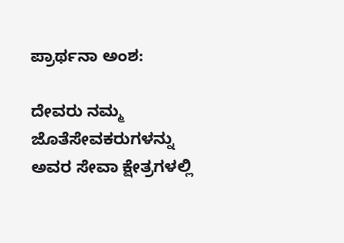ಪ್ರಾರ್ಥನಾ ಅಂಶ:

ದೇವರು ನಮ್ಮ ಜೊತೆಸೇವಕರುಗಳನ್ನು ಅವರ ಸೇವಾ ಕ್ಷೇತ್ರಗಳಲ್ಲಿ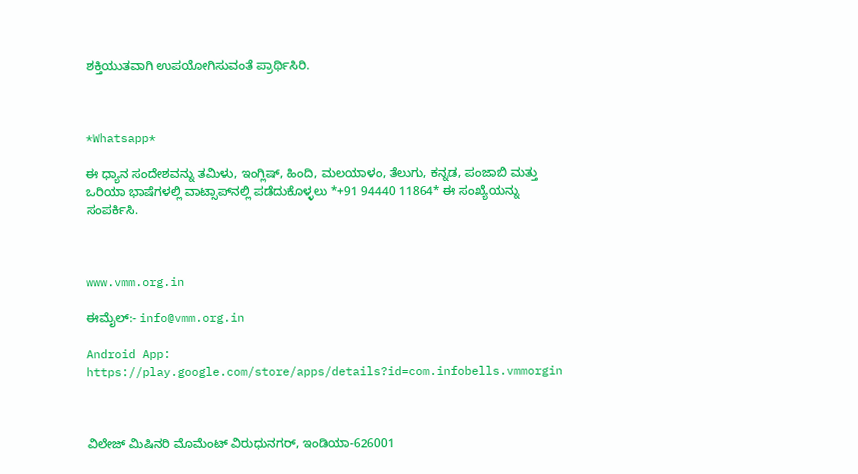ಶಕ್ತಿಯುತವಾಗಿ ಉಪಯೋಗಿಸುವಂತೆ ಪ್ರಾರ್ಥಿಸಿರಿ.



*Whatsapp*

ಈ ಧ್ಯಾನ ಸಂದೇಶವನ್ನು ತಮಿಳು, ಇಂಗ್ಲಿಷ್, ಹಿಂದಿ, ಮಲಯಾಳಂ, ತೆಲುಗು, ಕನ್ನಡ, ಪಂಜಾಬಿ ಮತ್ತು ಒರಿಯಾ ಭಾಷೆಗಳಲ್ಲಿ ವಾಟ್ಸಾಪ್‌ನಲ್ಲಿ ಪಡೆದುಕೊಳ್ಳಲು *+91 94440 11864* ಈ ಸಂಖ್ಯೆಯನ್ನು ಸಂಪರ್ಕಿಸಿ.



www.vmm.org.in

ಈಮೈಲ್:- info@vmm.org.in

Android App: https://play.google.com/store/apps/details?id=com.infobells.vmmorgin



ವಿಲೇಜ್ ಮಿಷಿನರಿ ಮೊಮೆಂಟ್ ವಿರುಧುನಗರ್, ಇಂಡಿಯಾ-626001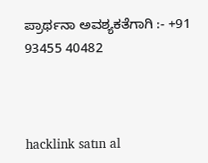ಪ್ರಾರ್ಥನಾ ಅವಶ್ಯಕತೆಗಾಗಿ :- +91 93455 40482



hacklink satın al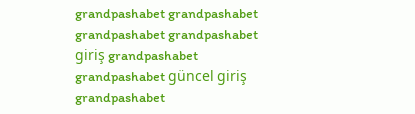grandpashabet grandpashabet grandpashabet grandpashabet giriş grandpashabet grandpashabet güncel giriş grandpashabet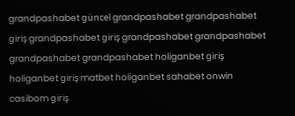grandpashabet güncel grandpashabet grandpashabet giriş grandpashabet giriş grandpashabet grandpashabet grandpashabet grandpashabet holiganbet giriş holiganbet giriş matbet holiganbet sahabet onwin casibom giriş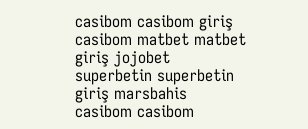casibom casibom giriş casibom matbet matbet giriş jojobet superbetin superbetin giriş marsbahis casibom casibom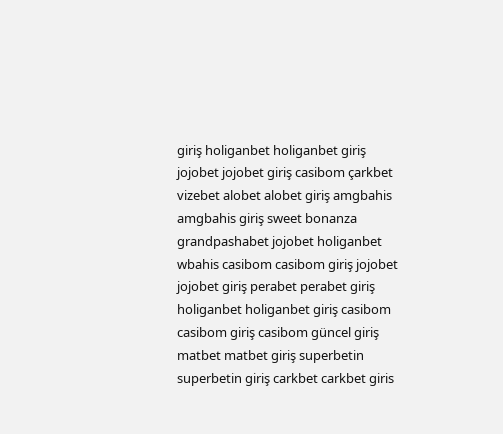giriş holiganbet holiganbet giriş jojobet jojobet giriş casibom çarkbet vizebet alobet alobet giriş amgbahis amgbahis giriş sweet bonanza grandpashabet jojobet holiganbet wbahis casibom casibom giriş jojobet jojobet giriş perabet perabet giriş holiganbet holiganbet giriş casibom casibom giriş casibom güncel giriş matbet matbet giriş superbetin superbetin giriş carkbet carkbet giris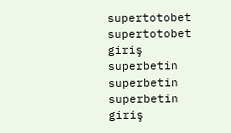supertotobet supertotobet giriş superbetin superbetin superbetin giriş